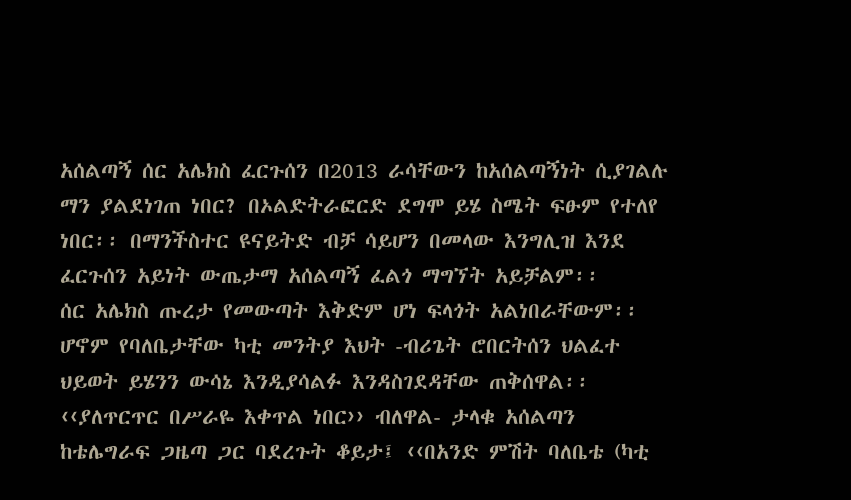አሰልጣኝ ሰር አሌክስ ፈርጉሰን በ2013 ራሳቸውን ከአሰልጣኝነት ሲያገልሉ ማን ያልደነገጠ ነበር? በኦልድትራፎርድ ደግሞ ይሄ ስሜት ፍፁም የተለየ ነበር፡፡ በማንችስተር ዩናይትድ ብቻ ሳይሆን በመላው እንግሊዝ እንደ ፈርጉሰን አይነት ውጤታማ አሰልጣኝ ፈልጎ ማግኘት አይቻልም፡፡
ሰር አሌክስ ጡረታ የመውጣት እቅድም ሆነ ፍላጎት አልነበራቸውም፡፡ ሆኖም የባለቤታቸው ካቲ መንትያ እህት -ብሪጌት ሮበርትሰን ህልፈተ ህይወት ይሄንን ውሳኔ እንዲያሳልፉ እንዳስገደዳቸው ጠቅሰዋል፡፡
‹‹ያለጥርጥር በሥራዬ እቀጥል ነበር›› ብለዋል- ታላቁ አሰልጣን ከቴሌግራፍ ጋዜጣ ጋር ባደረጉት ቆይታ፤ ‹‹በአንድ ምሽት ባለቤቴ (ካቲ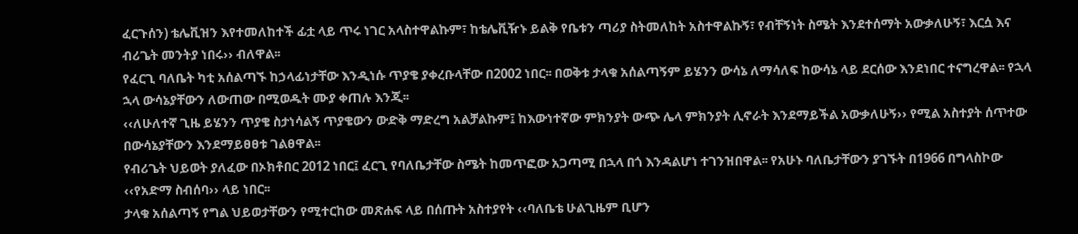ፈርጉሰን) ቴሌቪዝን እየተመለከተች ፊቷ ላይ ጥሩ ነገር አላስተዋልኩም፣ ከቴሌቪዥኑ ይልቅ የቤቱን ጣሪያ ስትመለከት አስተዋልኩኝ፣ የብቸኝነት ስሜት እንደተሰማት አውቃለሁኝ፣ እርሷ እና ብሪጌት መንትያ ነበሩ›› ብለዋል፡፡
የፈርጊ ባለቤት ካቲ አሰልጣኙ ከኃላፊነታቸው እንዲነሱ ጥያቄ ያቀረቡላቸው በ2002 ነበር፡፡ በወቅቱ ታላቁ አሰልጣኝም ይሄንን ውሳኔ ለማሳለፍ ከውሳኔ ላይ ደርሰው እንደነበር ተናግረዋል፡፡ የኋላ ኋላ ውሳኔያቸውን ለውጠው በሚወዱት ሙያ ቀጠሉ እንጂ፡፡
‹‹ለሁለተኛ ጊዜ ይሄንን ጥያቄ ስታነሳልኝ ጥያቄውን ውድቅ ማድረግ አልቻልኩም፤ ከእውነተኛው ምክንያት ውጭ ሌላ ምክንያት ሊኖራት እንደማይችል አውቃለሁኝ›› የሚል አስተያት ሰጥተው በውሳኔያቸውን እንደማይፀፀቱ ገልፀዋል፡፡
የብሪጌት ህይወት ያለፈው በኦክቶበር 2012 ነበር፤ ፈርጊ የባለቤታቸው ስሜት ከመጥፎው አጋጣሚ በኋላ በጎ እንዳልሆነ ተገንዝበዋል፡፡ የአሁኑ ባለቤታቸውን ያገኙት በ1966 በግላስኮው ‹‹የአድማ ስብሰባ›› ላይ ነበር፡፡
ታላቁ አሰልጣኝ የግል ህይወታቸውን የሚተርከው መጽሐፍ ላይ በሰጡት አስተያየት ‹‹ባለቤቴ ሁልጊዜም ቢሆን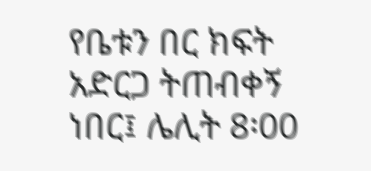የቤቱን በር ክፍት አድርጋ ትጠብቀኝ ነበር፤ ሌሊት 8፡00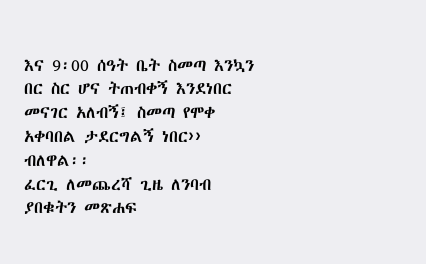እና 9፡00 ሰዓት ቤት ስመጣ እንኳን በር ስር ሆና ትጠብቀኝ እንደነበር መናገር አለብኝ፤ ስመጣ የሞቀ አቀባበል ታደርግልኝ ነበር›› ብለዋል፡፡
ፈርጊ ለመጨረሻ ጊዜ ለንባብ ያበቁትን መጽሐፍ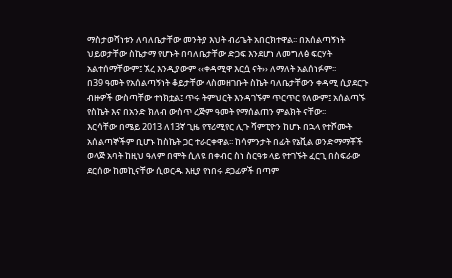ማስታወሻነቱን ለባለቤታቸው መንትያ እህት ብሪጌት አበርክተዋል፡፡ በአሰልጣኝነት ህይወታቸው ስኬታማ የሆኑት በባለቤታቸው ድጋፍ እንደሆነ ለመግለፅ ፍርሃት አልተሰማቸውም፤ ኧረ እንዲያውም ‹‹ቀዳሚዋ እርሷ ናት›› ለማለት አልሰነፉም፡፡
በ39 ዓመት የአሰልጣኝነት ቆይታቸው ላስመዘገቡት ስኬት ባለቤታቸውን ቀዳሚ ሲያደርጉ ብዙዎች ውስጣቸው ተነክቷል፤ ጥሩ ትምህርት እንዳገኙም ጥርጥር የለውም፤ አሰልጣኙ የስኬት እና በአንድ ክለብ ውስጥ ረጅም ዓመት የማሰልጠን ምልክት ናቸው፡፡
እርሳቸው በሜይ 2013 ለ13ኛ ጊዜ የፕሪሚየር ሊጉ ሻምፒዮን ከሆኑ በኋላ የተሾሙት አሰልጣኞችም ቢሆኑ ከስኬት ጋር ተራርቀዋል፡፡ ከሳምንታት በፊት የኔቪል ወንድማማቾች ወላጅ አባት ከዚህ ዓለም በሞት ሲለዩ በቀብር ስነ ስርዓቱ ላይ የተገኙት ፈርጊ በስፍራው ደርሰው ከመኪናቸው ሲወርዱ እዚያ የነበሩ ደጋፊዎች በጣም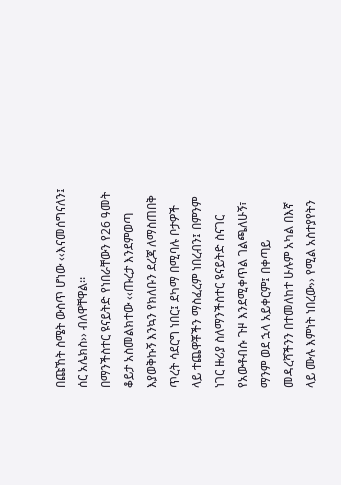በጩኸት ስሜት ውስጥ ሆነው ‹‹እናመሰግናለን፤ ሰር አሌክስ›› ብለዋቸዋል፡፡
በማንችስተር ዩናይትድ የነበራቸውን የ26 ዓመት ቆይታ አስመልክተው ‹‹ጡረታ እንደምወጣ እያወቅኩኝ እንኳን የክለቡን ደረጃ ለማስጠበቅ ጥረት ሳደርግ ነበር፤ ደካማ በሚባሉ ቦታዎች ላይ ተጨዋቾችን ማስፈረም ነበረብን፤ በምንም ነገር ዙሪያ ስለማንችስተር ዩናይትድ ስናገር የአውቶብሱ ጉዞ እንደሚቀጥል ገልጫለሁኝ፣ ማንም ወደ ኋላ አይቀርም፤ በቀጣይ መዳረሻችንን በተመለከተ ሁሉም አካል በእኛ ላይ ሙሉ እምነት ነበረው›› የሚል አስተያየትን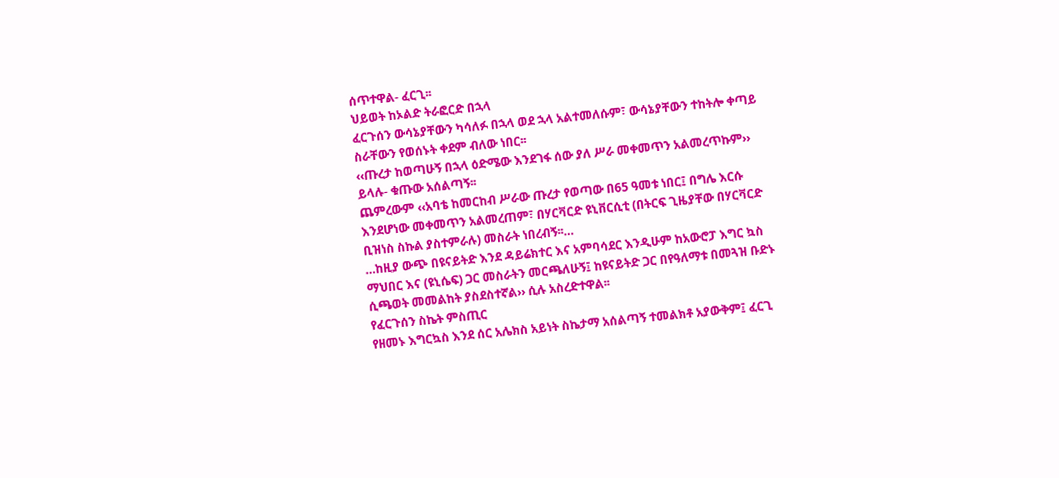ሰጥተዋል- ፈርጊ፡፡
ህይወት ከኦልድ ትራፎርድ በኋላ
ፈርጉሰን ውሳኔያቸውን ካሳለፉ በኋላ ወደ ኋላ አልተመለሱም፣ ውሳኔያቸውን ተከትሎ ቀጣይ ስራቸውን የወሰኑት ቀደም ብለው ነበር፡፡
‹‹ጡረታ ከወጣሁኝ በኋላ ዕድሜው እንደገፋ ሰው ያለ ሥራ መቀመጥን አልመረጥኩም›› ይላሉ- ቁጡው አሰልጣኝ፡፡
ጨምረውም ‹‹አባቴ ከመርከብ ሥራው ጡረታ የወጣው በ65 ዓመቱ ነበር፤ በግሌ እርሱ እንደሆነው መቀመጥን አልመረጠም፣ በሃርቫርድ ዩኒቨርሲቲ (በትርፍ ጊዜያቸው በሃርቫርድ ቢዝነስ ስኩል ያስተምራሉ) መስራት ነበረብኝ፡፡…
…ከዚያ ውጭ በዩናይትድ እንደ ዳይሬክተር እና አምባሳደር እንዲሁም ከአውሮፓ እግር ኳስ ማህበር እና (ዩኒሴፍ) ጋር መስራትን መርጫለሁኝ፤ ከዩናይትድ ጋር በየዓለማቱ በመጓዝ ቡድኑ ሲጫወት መመልከት ያስደስተኛል›› ሲሉ አስረድተዋል፡፡
የፈርጉሰን ስኬት ምስጢር
የዘመኑ እግርኳስ እንደ ሰር አሌክስ አይነት ስኬታማ አሰልጣኝ ተመልክቶ አያውቅም፤ ፈርጊ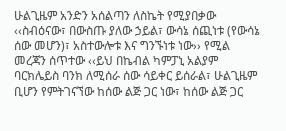ሁልጊዜም አንድን አሰልጣን ለስኬት የሚያበቃው ‹‹ስብዕናው፣ በውስጡ ያለው ኃይል፣ ውሳኔ ሰጪነቱ (የውሳኔ ሰው መሆን)፣ አስተውሎቱ እና ግንኙነቱ ነው›› የሚል መረጃን ሰጥተው ‹‹ይህ በኬብል ካምፓኒ አልያም ባርክሌይስ ባንክ ለሚሰራ ሰው ሳይቀር ይሰራል፣ ሁልጊዜም ቢሆን የምትገናኘው ከሰው ልጅ ጋር ነው፣ ከሰው ልጅ ጋር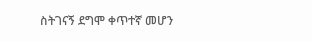ስትገናኝ ደግሞ ቀጥተኛ መሆን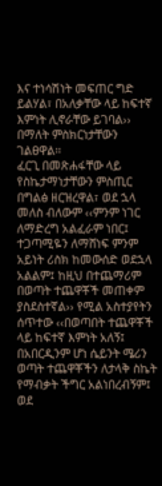እና ተነሳሽነት መፍጠር ግድ ይልሃል፣ በአለቃቸው ላይ ከፍተኛ እምነት ሊኖራቸው ይገባል›› በማለት ምስክርነታቸውን ገልፀዋል፡፡
ፈርጊ በመጽሐፋቸው ላይ የስኬታማነታቸውን ምስጢር በግልፅ ዘርዝረዋል፣ ወደ ኋላ መለስ ብለውም ‹‹ምንም ነገር ለማድረግ አልፈራም ነበር፤ ተጋጣሚዬን ለማሸነፍ ምንም አይነት ሪስክ ከመውሰድ ወደኋላ አልልም፤ ከዚህ በተጨማሪም በወጣት ተጨዋቾች መጠቀም ያስደስተኛል›› የሚል አስተያየትን ሰጥተው ‹‹በወጣበት ተጨዋቾች ላይ ከፍተኛ እምነት አለኝ፤ በአበርዲንም ሆነ ሴይንት ሜሪን ወጣት ተጨዋቾችን ለታላቅ ስኬት የማብቃት ችግር አልነበረብኝም፤ ወደ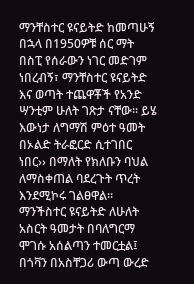ማንቸስተር ዩናይትድ ከመጣሁኝ በኋላ በ1950ዎቹ ሰር ማት በስፒ የሰራውን ነገር መድገም ነበረብኝ፣ ማንቸስተር ዩናይትድ እና ወጣት ተጨዋቾች የአንድ ሣንቲም ሁለት ገጽታ ናቸው፡፡ ይሄ እውነታ ለግማሽ ምዕተ ዓመት በኦልድ ትራፎርድ ሲተገበር ነበር›› በማለት የክለቡን ባህል ለማስቀጠል ባደረጉት ጥረት እንደሚኮሩ ገልፀዋል፡፡
ማንችስተር ዩናይትድ ለሁለት አስርት ዓመታት በባለግርማ ሞገሱ አሰልጣን ተመርቷል፤ በጎቫን በአስቸጋሪ ውጣ ውረድ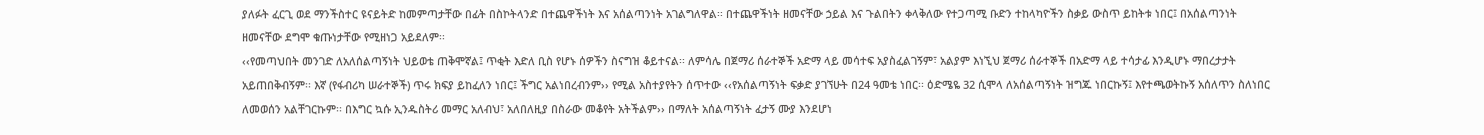ያለፉት ፈርጊ ወደ ማንችስተር ዩናይትድ ከመምጣታቸው በፊት በስኮትላንድ በተጨዋችነት እና አሰልጣንነት አገልግለዋል፡፡ በተጨዋችነት ዘመናቸው ኃይል እና ጉልበትን ቀላቅለው የተጋጣሚ ቡድን ተከላካዮችን ስቃይ ውስጥ ይከትቱ ነበር፤ በአሰልጣንነት ዘመናቸው ደግሞ ቁጡነታቸው የሚዘነጋ አይደለም፡፡
‹‹የመጣህበት መንገድ ለአለሰልጣኝነት ህይወቴ ጠቅሞኛል፤ ጥቂት እድለ ቢስ የሆኑ ሰዎችን ስናግዝ ቆይተናል፡፡ ለምሳሌ በጀማሪ ሰራተኞች አድማ ላይ መሳተፍ አያስፈልገኝም፣ አልያም እነኚህ ጀማሪ ሰራተኞች በአድማ ላይ ተሳታፊ እንዲሆኑ ማበረታታት አይጠበቅብኝም፡፡ እኛ (የፋብሪካ ሠራተኞች) ጥሩ ክፍያ ይከፈለን ነበር፤ ችግር አልነበረብንም›› የሚል አስተያየትን ሰጥተው ‹‹የአሰልጣኝነት ፍቃድ ያገኘሁት በ24 ዓመቴ ነበር፡፡ ዕድሜዬ 32 ሲሞላ ለአሰልጣኝነት ዝግጁ ነበርኩኝ፤ እየተጫወትኩኝ አሰለጥን ስለነበር ለመወሰን አልቸገርኩም፡፡ በእግር ኳሱ ኢንዱስትሪ መማር አለብህ፣ አለበለዚያ በስራው መቆየት አትችልም›› በማለት አሰልጣኝነት ፈታኝ ሙያ እንደሆነ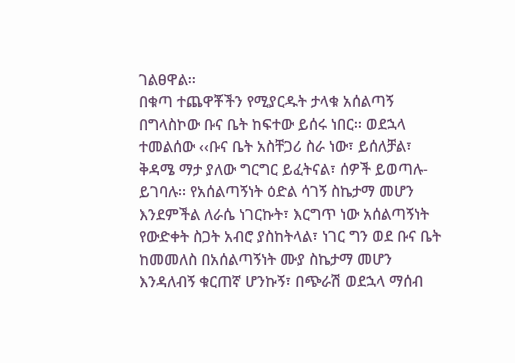ገልፀዋል፡፡
በቁጣ ተጨዋቾችን የሚያርዱት ታላቁ አሰልጣኝ በግላስኮው ቡና ቤት ከፍተው ይሰሩ ነበር፡፡ ወደኋላ ተመልሰው ‹‹ቡና ቤት አስቸጋሪ ስራ ነው፣ ይሰለቻል፣ ቅዳሜ ማታ ያለው ግርግር ይፈትናል፣ ሰዎች ይወጣሉ- ይገባሉ፡፡ የአሰልጣኝነት ዕድል ሳገኝ ስኬታማ መሆን እንደምችል ለራሴ ነገርኩት፣ እርግጥ ነው አሰልጣኝነት የውድቀት ስጋት አብሮ ያስከትላል፣ ነገር ግን ወደ ቡና ቤት ከመመለስ በአሰልጣኝነት ሙያ ስኬታማ መሆን እንዳለብኝ ቁርጠኛ ሆንኩኝ፣ በጭራሽ ወደኋላ ማሰብ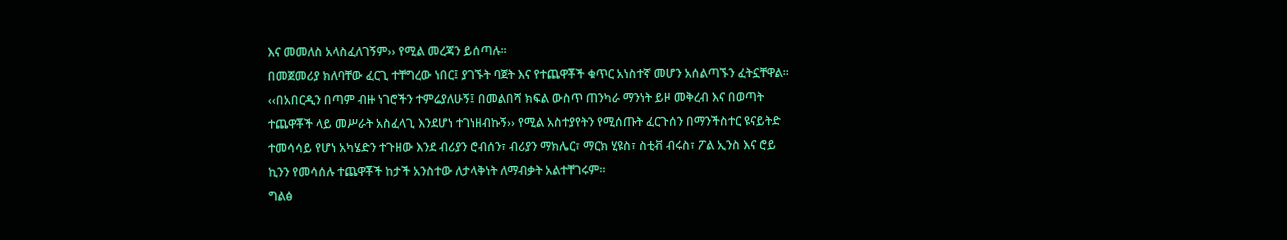እና መመለስ አላስፈለገኝም›› የሚል መረጃን ይሰጣሉ፡፡
በመጀመሪያ ክለባቸው ፈርጊ ተቸግረው ነበር፤ ያገኙት ባጀት እና የተጨዋቾች ቁጥር አነስተኛ መሆን አሰልጣኙን ፈትኗቸዋል፡፡
‹‹በአበርዲን በጣም ብዙ ነገሮችን ተምሬያለሁኝ፤ በመልበሻ ክፍል ውስጥ ጠንካራ ማንነት ይዞ መቅረብ እና በወጣት ተጨዋቾች ላይ መሥራት አስፈላጊ እንደሆነ ተገነዘብኩኝ›› የሚል አስተያየትን የሚሰጡት ፈርጉሰን በማንችስተር ዩናይትድ ተመሳሳይ የሆነ አካሄድን ተጉዘው እንደ ብሪያን ሮብሰን፣ ብሪያን ማክሌር፣ ማርክ ሂዩስ፣ ስቲቭ ብሩስ፣ ፖል ኢንስ እና ሮይ ኪንን የመሳሰሉ ተጨዋቾች ከታች አንስተው ለታላቅነት ለማብቃት አልተቸገሩም፡፡
ግልፅ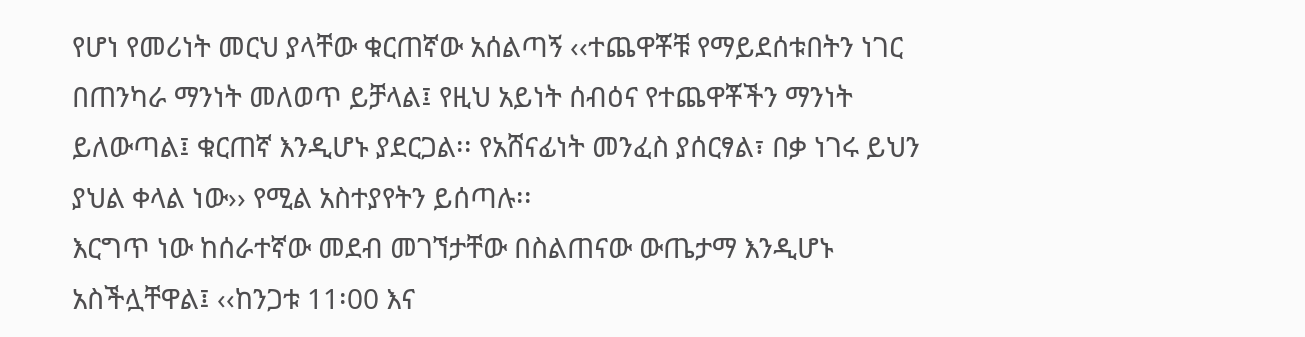የሆነ የመሪነት መርህ ያላቸው ቁርጠኛው አሰልጣኝ ‹‹ተጨዋቾቹ የማይደሰቱበትን ነገር በጠንካራ ማንነት መለወጥ ይቻላል፤ የዚህ አይነት ሰብዕና የተጨዋቾችን ማንነት ይለውጣል፤ ቁርጠኛ እንዲሆኑ ያደርጋል፡፡ የአሸናፊነት መንፈስ ያሰርፃል፣ በቃ ነገሩ ይህን ያህል ቀላል ነው›› የሚል አስተያየትን ይሰጣሉ፡፡
እርግጥ ነው ከሰራተኛው መደብ መገኘታቸው በስልጠናው ውጤታማ እንዲሆኑ አስችሏቸዋል፤ ‹‹ከንጋቱ 11፡00 እና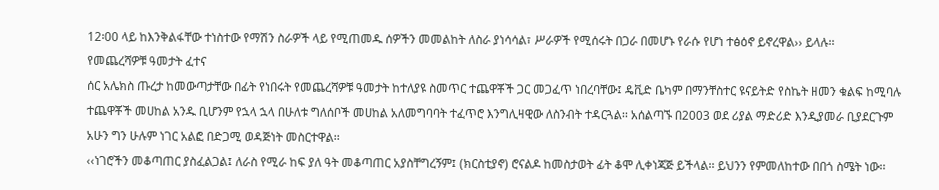12፡00 ላይ ከእንቅልፋቸው ተነስተው የማሽን ስራዎች ላይ የሚጠመዱ ሰዎችን መመልከት ለስራ ያነሳሳል፣ ሥራዎች የሚሰሩት በጋራ በመሆኑ የራሱ የሆነ ተፅዕኖ ይኖረዋል›› ይላሉ፡፡
የመጨረሻዎቹ ዓመታት ፈተና
ሰር አሌክስ ጡረታ ከመውጣታቸው በፊት የነበሩት የመጨረሻዎቹ ዓመታት ከተለያዩ ስመጥር ተጨዋቾች ጋር መጋፈጥ ነበረባቸው፤ ዴቪድ ቤካም በማንቸስተር ዩናይትድ የስኬት ዘመን ቁልፍ ከሚባሉ ተጨዋቾች መሀከል አንዱ ቢሆንም የኋላ ኋላ በሁለቱ ግለሰቦች መሀከል አለመግባባት ተፈጥሮ እንግሊዛዊው ለስንብት ተዳርጓል፡፡ አሰልጣኙ በ2003 ወደ ሪያል ማድሪድ እንዲያመራ ቢያደርጉም አሁን ግን ሁሉም ነገር አልፎ በድጋሚ ወዳጅነት መስርተዋል፡፡
‹‹ነገሮችን መቆጣጠር ያስፈልጋል፤ ለራስ የሚራ ከፍ ያለ ዓት መቆጣጠር አያስቸግረኝም፤ (ክርስቲያኖ) ሮናልዶ ከመስታወት ፊት ቆሞ ሊቀነጃጅ ይችላል፡፡ ይህንን የምመለከተው በበጎ ስሜት ነው፡፡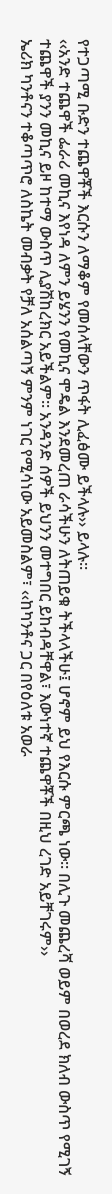የተጋጣሚ ቡድን ተጨዋቾች እርሱን ለማቆም የመሰላቸውን ጥፋት ሊፈፅሙ ይችላሉ›› ይላሉ፡፡
‹‹አንድ ተጨዋች ፌራሪ መኪና እየነዳ ለምን ይሄንን የመኪና ሞዴል እንደመረጠ ራሳችሁን ለትጠይቁ ትችላላችሁ፤ ሆኖም ይህ የእርሱ ምርጫ ነው፡፡ በሊጉ መጨረሻ ወይም በወረደ ክለብ ውስጥ የሚገኝ ተጨዋች ያንን መኪና ይዞ ከተማ ውስጥ ሊያሽከረክር አይችልም፡፡ አንዳንድ ሰዎች ይህንን መተግበር ይከብዳቸዋል፣ እውነተኛ ተጨዋቾች በዚህ ረገድ አይቸገሩም››
ኤሪክ ካንቶናን ተቆጣጥሮ ለስኬት መብቃት የቻለ አሰልጣኝ ምንም ነገር የሚሳነው አይመስልም፣ ‹‹ከካንቶና ጋር በየዕለቱ አወራ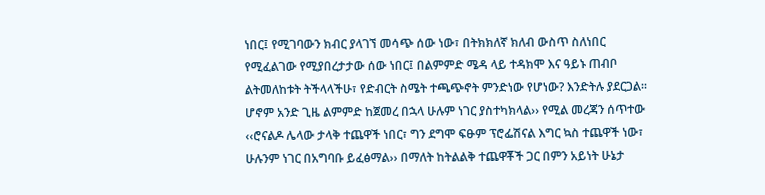ነበር፤ የሚገባውን ክብር ያላገኘ መሳጭ ሰው ነው፣ በትክክለኛ ክለብ ውስጥ ስለነበር የሚፈልገው የሚያበረታታው ሰው ነበር፤ በልምምድ ሜዳ ላይ ተዳክሞ እና ዓይኑ ጠብቦ ልትመለከቱት ትችላላችሁ፣ የድብርት ስሜት ተጫጭኖት ምንድነው የሆነው? እንድትሉ ያደርጋል፡፡ ሆኖም አንድ ጊዜ ልምምድ ከጀመረ በኋላ ሁሉም ነገር ያስተካክላል›› የሚል መረጃን ሰጥተው ‹‹ሮናልዶ ሌላው ታላቅ ተጨዋች ነበር፣ ግን ደግሞ ፍፁም ፕሮፌሽናል እግር ኳስ ተጨዋች ነው፣ ሁሉንም ነገር በአግባቡ ይፈፅማል›› በማለት ከትልልቅ ተጨዋቾች ጋር በምን አይነት ሁኔታ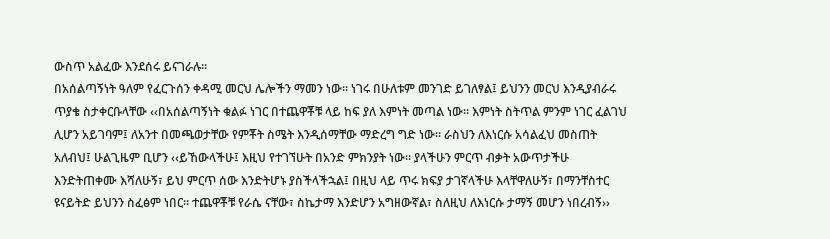ውስጥ አልፈው እንደሰሩ ይናገራሉ፡፡
በአሰልጣኝነት ዓለም የፈርጉሰን ቀዳሚ መርህ ሌሎችን ማመን ነው፡፡ ነገሩ በሁለቱም መንገድ ይገለፃል፤ ይህንን መርህ እንዲያብራሩ ጥያቄ ስታቀርቡላቸው ‹‹በአሰልጣኝነት ቁልፉ ነገር በተጨዋቾቹ ላይ ከፍ ያለ እምነት መጣል ነው፡፡ እምነት ስትጥል ምንም ነገር ፈልገህ ሊሆን አይገባም፤ ለአንተ በመጫወታቸው የምቾት ስሜት እንዲሰማቸው ማድረግ ግድ ነው፡፡ ራስህን ለእነርሱ አሳልፈህ መስጠት አለብህ፤ ሁልጊዜም ቢሆን ‹‹ይኸውላችሁ፤ እዚህ የተገኘሁት በአንድ ምክንያት ነው፡፡ ያላችሁን ምርጥ ብቃት አውጥታችሁ እንድትጠቀሙ እሻለሁኝ፣ ይህ ምርጥ ሰው እንድትሆኑ ያስችላችኋል፤ በዚህ ላይ ጥሩ ክፍያ ታገኛላችሁ እላቸዋለሁኝ፣ በማንቸስተር ዩናይትድ ይህንን ስፈፅም ነበር፡፡ ተጨዋቾቹ የራሴ ናቸው፣ ስኬታማ እንድሆን አግዘውኛል፣ ስለዚህ ለእነርሱ ታማኝ መሆን ነበረብኝ››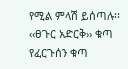የሚል ምላሽ ይሰጣሉ፡፡
‹‹ፀጉር አድርቅ›› ቁጣ
የፈርጉሰን ቁጣ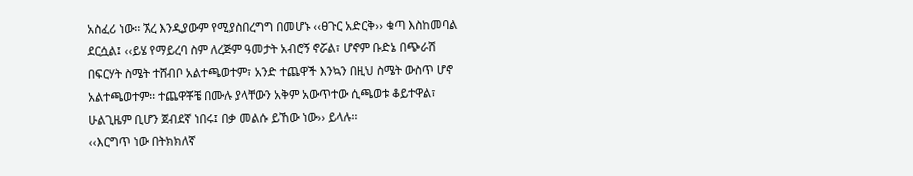አስፈሪ ነው፡፡ ኧረ እንዲያውም የሚያስበረግግ በመሆኑ ‹‹ፀጉር አድርቅ›› ቁጣ እስከመባል ደርሷል፤ ‹‹ይሄ የማይረባ ስም ለረጅም ዓመታት አብሮኝ ኖሯል፣ ሆኖም ቡድኔ በጭራሽ በፍርሃት ስሜት ተሸብቦ አልተጫወተም፣ አንድ ተጨዋች እንኳን በዚህ ስሜት ውስጥ ሆኖ አልተጫወተም፡፡ ተጨዋቾቼ በሙሉ ያላቸውን አቅም አውጥተው ሲጫወቱ ቆይተዋል፣ ሁልጊዜም ቢሆን ጀብደኛ ነበሩ፤ በቃ መልሱ ይኸው ነው›› ይላሉ፡፡
‹‹እርግጥ ነው በትክክለኛ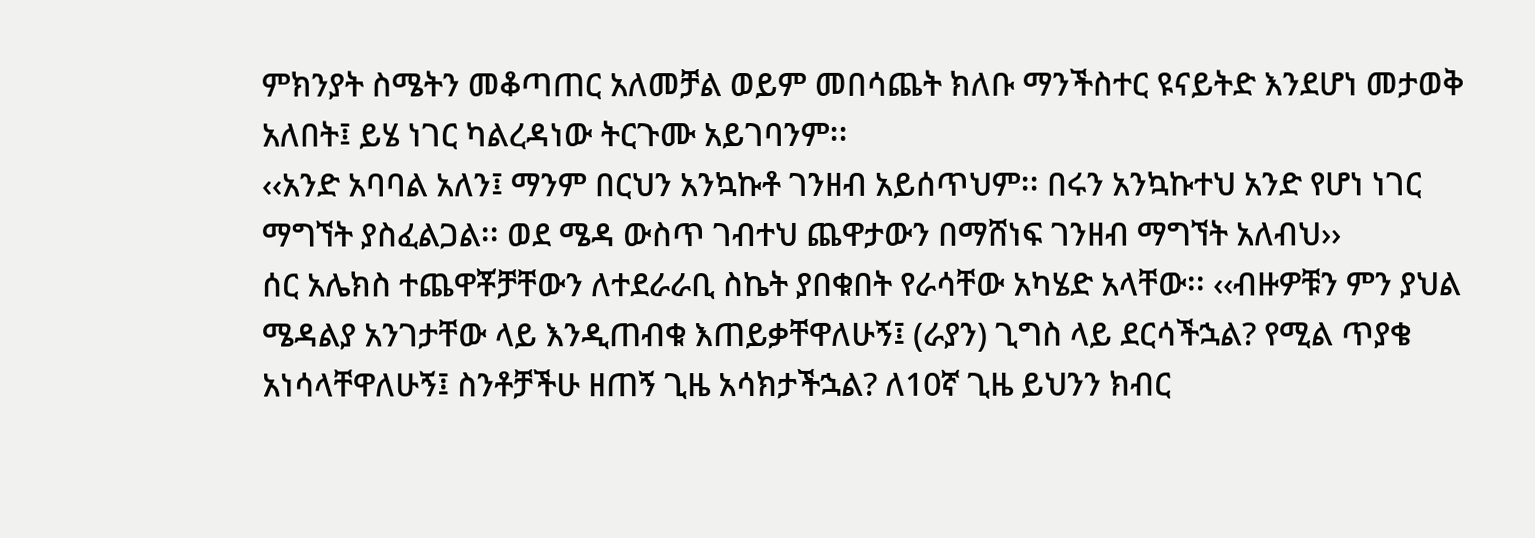ምክንያት ስሜትን መቆጣጠር አለመቻል ወይም መበሳጨት ክለቡ ማንችስተር ዩናይትድ እንደሆነ መታወቅ አለበት፤ ይሄ ነገር ካልረዳነው ትርጉሙ አይገባንም፡፡
‹‹አንድ አባባል አለን፤ ማንም በርህን አንኳኩቶ ገንዘብ አይሰጥህም፡፡ በሩን አንኳኩተህ አንድ የሆነ ነገር ማግኘት ያስፈልጋል፡፡ ወደ ሜዳ ውስጥ ገብተህ ጨዋታውን በማሸነፍ ገንዘብ ማግኘት አለብህ››
ሰር አሌክስ ተጨዋቾቻቸውን ለተደራራቢ ስኬት ያበቁበት የራሳቸው አካሄድ አላቸው፡፡ ‹‹ብዙዎቹን ምን ያህል ሜዳልያ አንገታቸው ላይ እንዲጠብቁ እጠይቃቸዋለሁኝ፤ (ራያን) ጊግስ ላይ ደርሳችኋል? የሚል ጥያቄ አነሳላቸዋለሁኝ፤ ስንቶቻችሁ ዘጠኝ ጊዜ አሳክታችኋል? ለ10ኛ ጊዜ ይህንን ክብር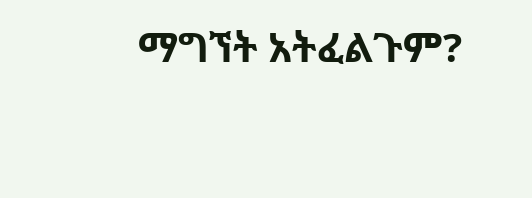ማግኘት አትፈልጉም?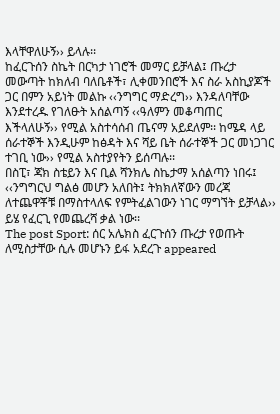እላቸዋለሁኝ›› ይላሉ፡፡
ከፈርጉሰን ስኬት በርካታ ነገሮች መማር ይቻላል፤ ጡረታ መውጣት ከክለብ ባለቤቶች፣ ሊቀመንበሮች እና ስራ አስኪያጆች ጋር በምን አይነት መልኩ ‹‹ንግግር ማድረግ›› እንዳለባቸው እንደተረዱ የገለፁት አሰልጣኝ ‹‹ዓለምን መቆጣጠር እችላለሁኝ›› የሚል አስተሳሰብ ጤናማ አይደለም፡፡ ከሜዳ ላይ ሰራተኞች እንዲሁም ከፅዳት እና ሻይ ቤት ሰራተኞች ጋር መነጋገር ተገቢ ነው›› የሚል አስተያየትን ይሰጣሉ፡፡
በስፒ፣ ጃክ ስቴይን እና ቢል ሻንክሌ ስኬታማ አሰልጣን ነበሩ፤ ‹‹ንግግርህ ግልፅ መሆን አለበት፤ ትክክለኛውን መረጃ ለተጨዋቾቹ በማስተላለፍ የምትፈልገውን ነገር ማግኘት ይቻላል›› ይሄ የፈርጊ የመጨረሻ ቃል ነው፡፡
The post Sport: ሰር አሌክስ ፈርጉሰን ጡረታ የወጡት ለሚስታቸው ሲሉ መሆኑን ይፋ አደረጉ appeared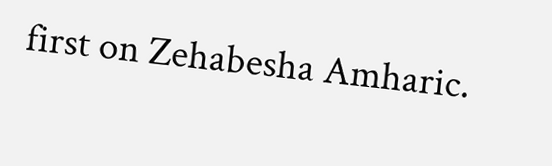first on Zehabesha Amharic.